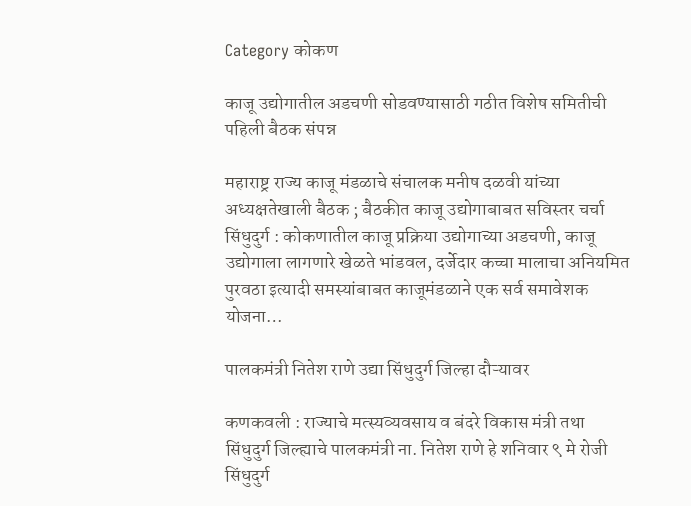Category कोकण

काजू उद्योगातील अडचणी सोडवण्यासाठी गठीत विशेष समितीची पहिली बैठक संपन्न

महाराष्ट्र राज्य काजू मंडळाचे संचालक मनीष दळवी यांच्या अध्यक्षतेखाली बैठक ; बैठकीत काजू उद्योगाबाबत सविस्तर चर्चा सिंधुदुर्ग : कोकणातील काजू प्रक्रिया उद्योगाच्या अडचणी, काजू उद्योगाला लागणारे खेळते भांडवल, दर्जेदार कच्चा मालाचा अनियमित पुरवठा इत्यादी समस्यांबाबत काजूमंडळाने एक सर्व समावेशक योजना…

पालकमंत्री नितेश राणे उद्या सिंधुदुर्ग जिल्हा दौऱ्यावर

कणकवली : राज्याचे मत्स्यव्यवसाय व बंदरे विकास मंत्री तथा सिंधुदुर्ग जिल्ह्याचे पालकमंत्री ना. नितेश राणे हे शनिवार ९ मे रोजी सिंधुदुर्ग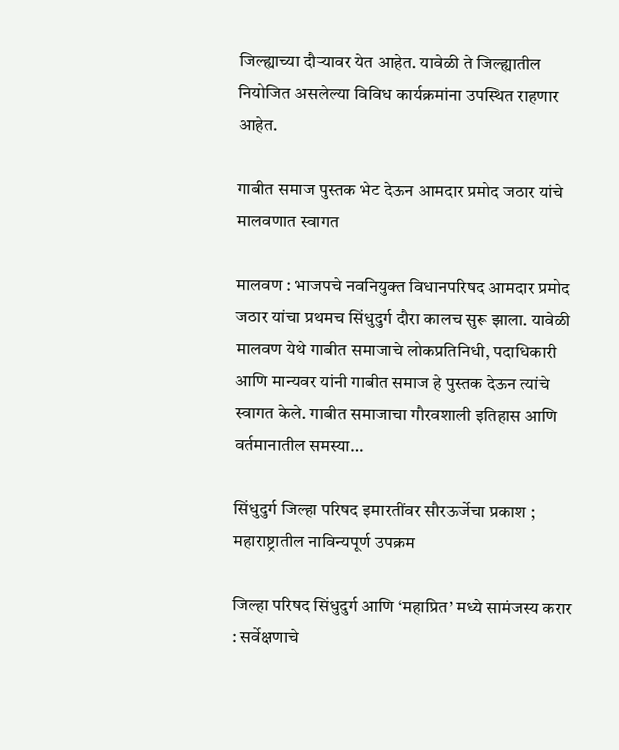जिल्ह्याच्या दौऱ्यावर येत आहेत. यावेळी ते जिल्ह्यातील नियोजित असलेल्या विविध कार्यक्रमांना उपस्थित राहणार आहेत.

गाबीत समाज पुस्तक भेट देऊन आमदार प्रमोद जठार यांचे मालवणात स्वागत

मालवण : भाजपचे नवनियुक्त विधानपरिषद आमदार प्रमोद जठार यांचा प्रथमच सिंधुदुर्ग दौरा कालच सुरू झाला. यावेळी मालवण येथे गाबीत समाजाचे लोकप्रतिनिधी, पदाधिकारी आणि मान्यवर यांनी गाबीत समाज हे पुस्तक देऊन त्यांचे स्वागत केले. गाबीत समाजाचा गौरवशाली इतिहास आणि वर्तमानातील समस्या…

सिंधुदुर्ग जिल्हा परिषद इमारतींवर सौरऊर्जेचा प्रकाश ; महाराष्ट्रातील नाविन्यपूर्ण उपक्रम

जिल्हा परिषद सिंधुदुर्ग आणि ‘महाप्रित’ मध्ये सामंजस्य करार : सर्वेक्षणाचे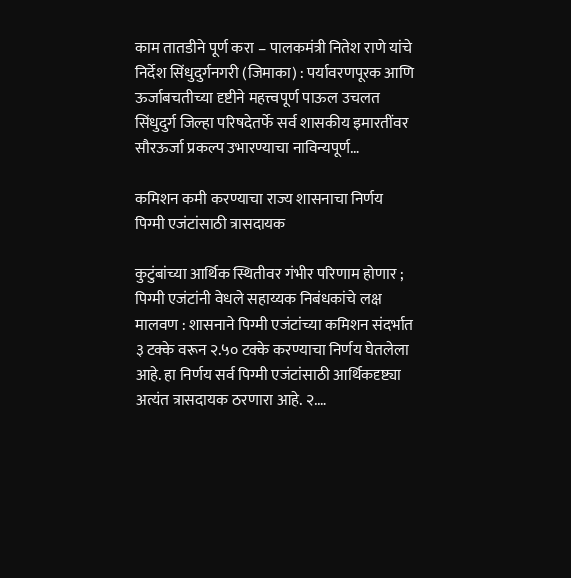काम तातडीने पूर्ण करा – पालकमंत्री नितेश राणे यांचे निर्देश सिंधुदुर्गनगरी (जिमाका) : पर्यावरणपूरक आणि ऊर्जाबचतीच्या दृष्टीने महत्त्वपूर्ण पाऊल उचलत सिंधुदुर्ग जिल्हा परिषदेतर्फे सर्व शासकीय इमारतींवर सौरऊर्जा प्रकल्प उभारण्याचा नाविन्यपूर्ण…

कमिशन कमी करण्याचा राज्य शासनाचा निर्णय पिग्मी एजंटांसाठी त्रासदायक

कुटुंबांच्या आर्थिक स्थितीवर गंभीर परिणाम होणार ; पिग्मी एजंटांनी वेधले सहाय्यक निबंधकांचे लक्ष मालवण : शासनाने पिग्मी एजंटांच्या कमिशन संदर्भात ३ टक्के वरून २.५० टक्के करण्याचा निर्णय घेतलेला आहे. हा निर्णय सर्व पिग्मी एजंटांसाठी आर्थिकदृष्ट्या अत्यंत त्रासदायक ठरणारा आहे. २.…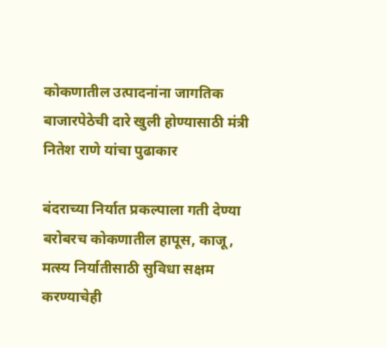कोकणातील उत्पादनांना जागतिक बाजारपेठेची दारे खुली होण्यासाठी मंत्री नितेश राणे यांचा पुढाकार

बंदराच्या निर्यात प्रकल्पाला गती देण्या बरोबरच कोकणातील हापूस, काजू, मत्स्य निर्यातीसाठी सुविधा सक्षम करण्याचेही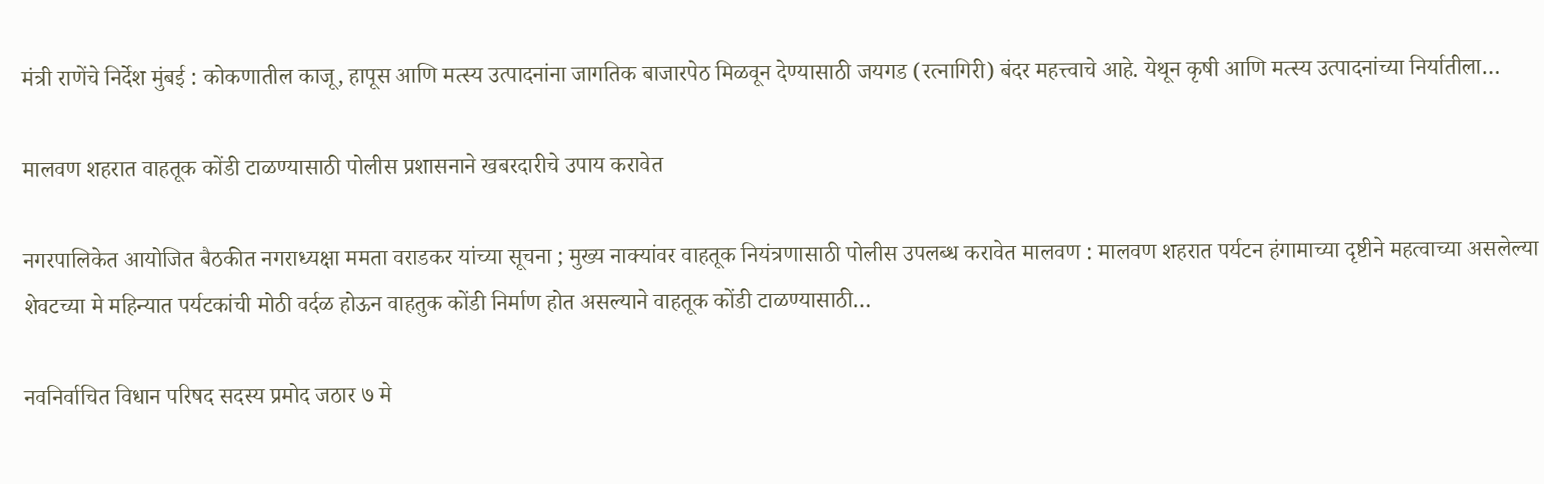मंत्री राणेंचे निर्देश मुंबई : कोकणातील काजू, हापूस आणि मत्स्य उत्पादनांना जागतिक बाजारपेठ मिळवून देण्यासाठी जयगड (रत्नागिरी) बंदर महत्त्वाचे आहे. येथून कृषी आणि मत्स्य उत्पादनांच्या निर्यातीला…

मालवण शहरात वाहतूक कोंडी टाळण्यासाठी पोलीस प्रशासनाने खबरदारीचे उपाय करावेत

नगरपालिकेत आयोजित बैठकीत नगराध्यक्षा ममता वराडकर यांच्या सूचना ; मुख्य नाक्यांवर वाहतूक नियंत्रणासाठी पोलीस उपलब्ध करावेत मालवण : मालवण शहरात पर्यटन हंगामाच्या दृष्टीने महत्वाच्या असलेल्या शेवटच्या मे महिन्यात पर्यटकांची मोठी वर्दळ होऊन वाहतुक कोंडी निर्माण होत असल्याने वाहतूक कोंडी टाळण्यासाठी…

नवनिर्वाचित विधान परिषद सदस्य प्रमोद जठार ७ मे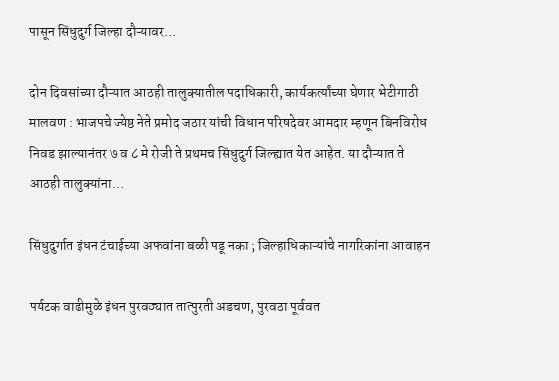पासून सिंधुदुर्ग जिल्हा दौऱ्यावर…

दोन दिवसांच्या दौऱ्यात आठही तालुक्यातील पदाधिकारी, कार्यकर्त्यांच्या घेणार भेटीगाठी मालवण : भाजपचे ज्येष्ठ नेते प्रमोद जठार यांची विधान परिषदेवर आमदार म्हणून बिनविरोध निवड झाल्यानंतर ७ व ८ मे रोजी ते प्रथमच सिंधुदुर्ग जिल्ह्यात येत आहेत. या दौऱ्यात ते आठही तालुक्यांना…

सिंधुदुर्गात इंधन टंचाईच्या अफवांना बळी पडू नका ; जिल्हाधिकाऱ्यांचे नागरिकांना आवाहन

पर्यटक वाढीमुळे इंधन पुरवठ्यात तात्पुरती अडचण, पुरवठा पूर्ववत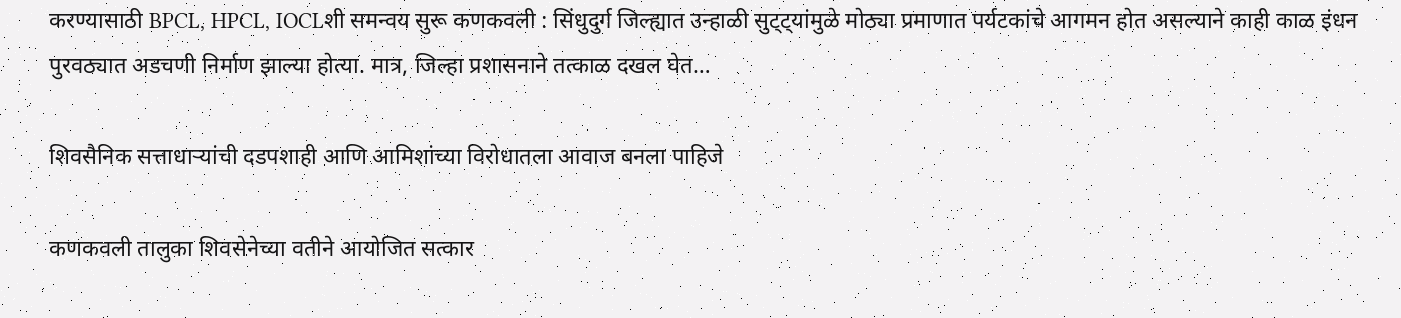करण्यासाठी BPCL, HPCL, IOCLशी समन्वय सुरू कणकवली : सिंधुदुर्ग जिल्ह्यात उन्हाळी सुट्ट्यांमुळे मोठ्या प्रमाणात पर्यटकांचे आगमन होत असल्याने काही काळ इंधन पुरवठ्यात अडचणी निर्माण झाल्या होत्या. मात्र, जिल्हा प्रशासनाने तत्काळ दखल घेत…

शिवसैनिक सत्ताधाऱ्यांची दडपशाही आणि आमिशांच्या विरोधातला आवाज बनला पाहिजे

कणकवली तालुका शिवसेनेच्या वतीने आयोजित सत्कार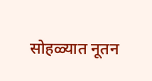सोहळ्यात नूतन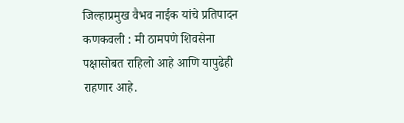जिल्हाप्रमुख वैभव नाईक यांचे प्रतिपादन कणकवली : मी ठामपणे शिवसेना पक्षासोबत राहिलो आहे आणि यापुढेही राहणार आहे.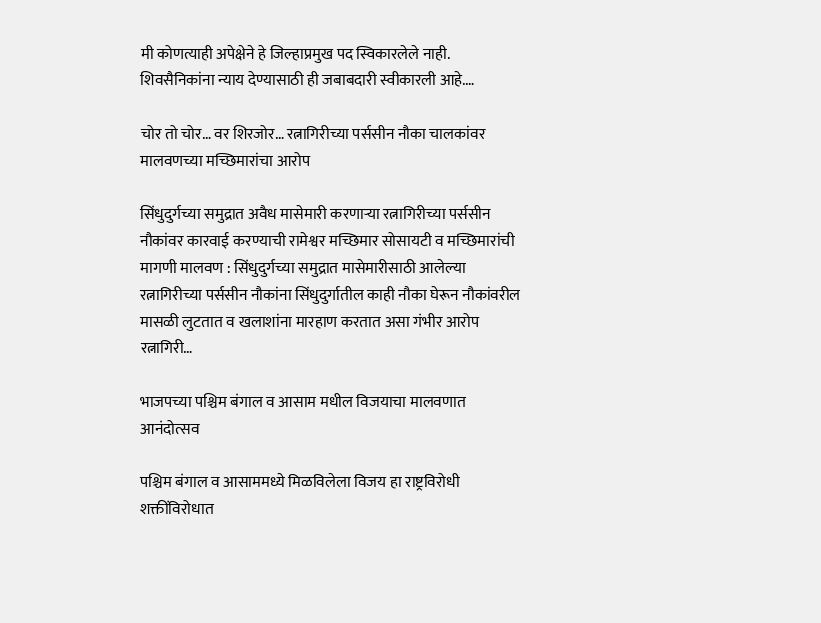मी कोणत्याही अपेक्षेने हे जिल्हाप्रमुख पद स्विकारलेले नाही. शिवसैनिकांना न्याय देण्यासाठी ही जबाबदारी स्वीकारली आहे.…

चोर तो चोर… वर शिरजोर… रत्नागिरीच्या पर्ससीन नौका चालकांवर मालवणच्या मच्छिमारांचा आरोप

सिंधुदुर्गच्या समुद्रात अवैध मासेमारी करणाऱ्या रत्नागिरीच्या पर्ससीन नौकांवर कारवाई करण्याची रामेश्वर मच्छिमार सोसायटी व मच्छिमारांची मागणी मालवण : सिंधुदुर्गच्या समुद्रात मासेमारीसाठी आलेल्या रत्नागिरीच्या पर्ससीन नौकांना सिंधुदुर्गातील काही नौका घेरून नौकांवरील मासळी लुटतात व खलाशांना मारहाण करतात असा गंभीर आरोप रत्नागिरी…

भाजपच्या पश्चिम बंगाल व आसाम मधील विजयाचा मालवणात आनंदोत्सव

पश्चिम बंगाल व आसाममध्ये मिळविलेला विजय हा राष्ट्रविरोधी शक्तींविरोधात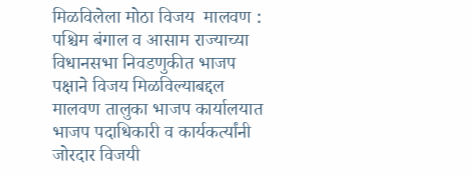मिळविलेला मोठा विजय  मालवण : पश्चिम बंगाल व आसाम राज्याच्या विधानसभा निवडणुकीत भाजप पक्षाने विजय मिळविल्याबद्दल मालवण तालुका भाजप कार्यालयात भाजप पदाधिकारी व कार्यकर्त्यांनी जोरदार विजयी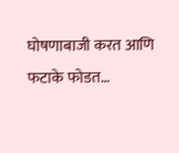घोषणाबाजी करत आणि फटाके फोडत…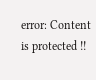error: Content is protected !!